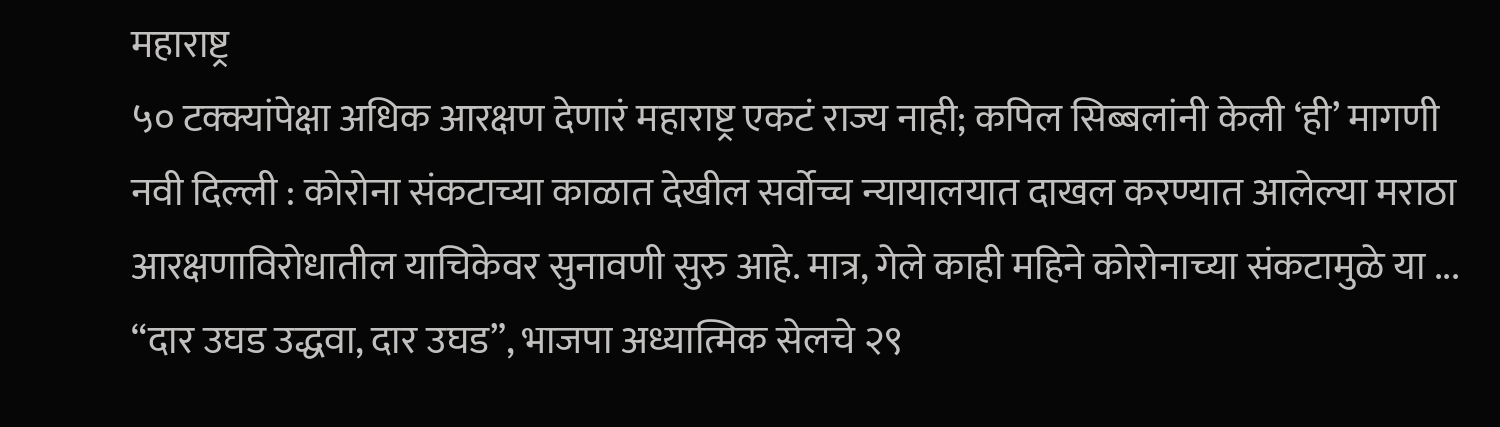महाराष्ट्र
५० टक्क्यांपेक्षा अधिक आरक्षण देणारं महाराष्ट्र एकटं राज्य नाही; कपिल सिब्बलांनी केली ‘ही’ मागणी
नवी दिल्ली : कोरोना संकटाच्या काळात देखील सर्वोच्च न्यायालयात दाखल करण्यात आलेल्या मराठा आरक्षणाविरोधातील याचिकेवर सुनावणी सुरु आहे. मात्र, गेले काही महिने कोरोनाच्या संकटामुळे या ...
“दार उघड उद्धवा, दार उघड”, भाजपा अध्यात्मिक सेलचे २९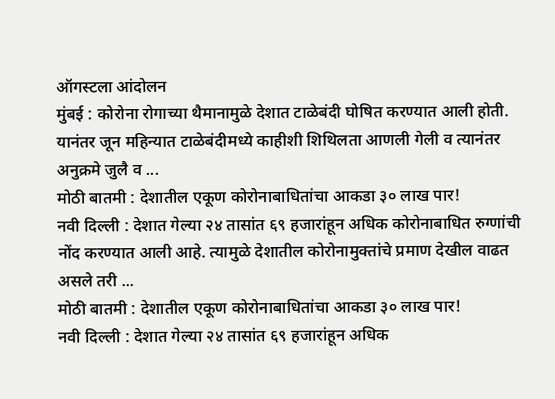ऑगस्टला आंदोलन
मुंबई : कोरोना रोगाच्या थैमानामुळे देशात टाळेबंदी घोषित करण्यात आली होती. यानंतर जून महिन्यात टाळेबंदीमध्ये काहीशी शिथिलता आणली गेली व त्यानंतर अनुक्रमे जुलै व ...
मोठी बातमी : देशातील एकूण कोरोनाबाधितांचा आकडा ३० लाख पार!
नवी दिल्ली : देशात गेल्या २४ तासांत ६९ हजारांहून अधिक कोरोनाबाधित रुग्णांची नोंद करण्यात आली आहे. त्यामुळे देशातील कोरोनामुक्तांचे प्रमाण देखील वाढत असले तरी ...
मोठी बातमी : देशातील एकूण कोरोनाबाधितांचा आकडा ३० लाख पार!
नवी दिल्ली : देशात गेल्या २४ तासांत ६९ हजारांहून अधिक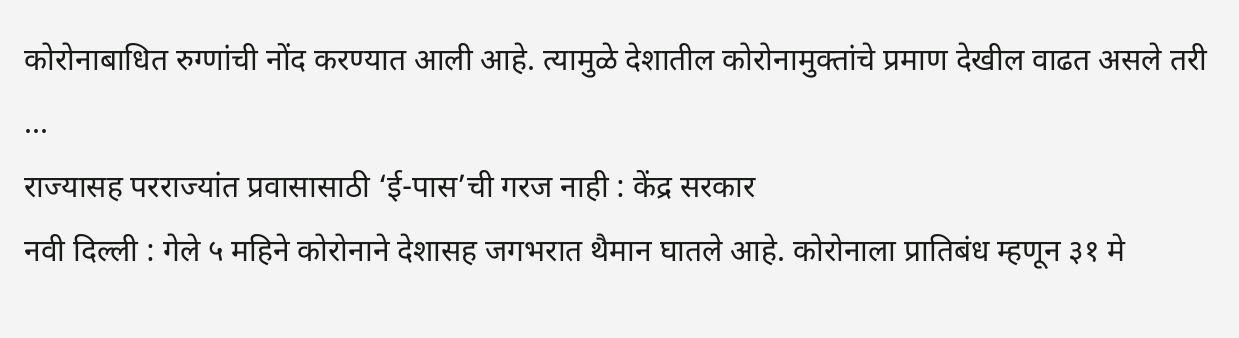कोरोनाबाधित रुग्णांची नोंद करण्यात आली आहे. त्यामुळे देशातील कोरोनामुक्तांचे प्रमाण देखील वाढत असले तरी ...
राज्यासह परराज्यांत प्रवासासाठी ‘ई-पास’ची गरज नाही : केंद्र सरकार
नवी दिल्ली : गेले ५ महिने कोरोनाने देशासह जगभरात थैमान घातले आहे. कोरोनाला प्रातिबंध म्हणून ३१ मे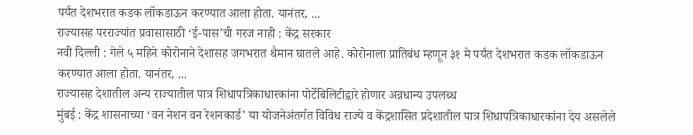पर्यंत देशभरात कडक लॉकडाऊन करण्यात आला होता. यानंतर, ...
राज्यासह परराज्यांत प्रवासासाठी ‘ई-पास’ची गरज नाही : केंद्र सरकार
नवी दिल्ली : गेले ५ महिने कोरोनाने देशासह जगभरात थैमान घातले आहे. कोरोनाला प्रातिबंध म्हणून ३१ मे पर्यंत देशभरात कडक लॉकडाऊन करण्यात आला होता. यानंतर, ...
राज्यासह देशातील अन्य राज्यातील पात्र शिधापत्रिकाधारकांना पोर्टेबिलिटीद्वारे होणार अन्नधान्य उपलब्ध
मुंबई : केंद्र शासनाच्या ‘वन नेशन वन रेशनकार्ड’ या योजनेअंतर्गत विविध राज्ये व केंद्रशासित प्रदेशातील पात्र शिधापत्रिकाधारकांना देय असलेले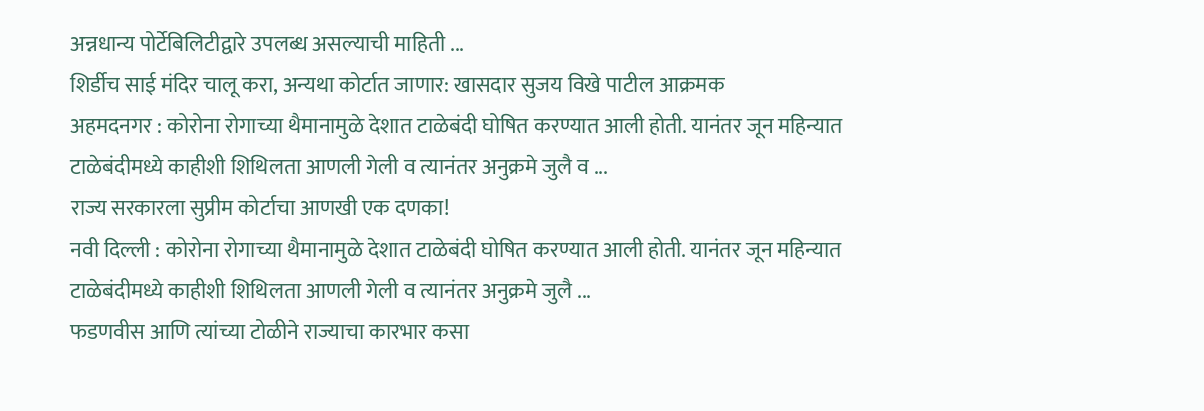अन्नधान्य पोर्टेबिलिटीद्वारे उपलब्ध असल्याची माहिती ...
शिर्डीच साई मंदिर चालू करा, अन्यथा कोर्टात जाणार: खासदार सुजय विखे पाटील आक्रमक
अहमदनगर : कोरोना रोगाच्या थैमानामुळे देशात टाळेबंदी घोषित करण्यात आली होती. यानंतर जून महिन्यात टाळेबंदीमध्ये काहीशी शिथिलता आणली गेली व त्यानंतर अनुक्रमे जुलै व ...
राज्य सरकारला सुप्रीम कोर्टाचा आणखी एक दणका!
नवी दिल्ली : कोरोना रोगाच्या थैमानामुळे देशात टाळेबंदी घोषित करण्यात आली होती. यानंतर जून महिन्यात टाळेबंदीमध्ये काहीशी शिथिलता आणली गेली व त्यानंतर अनुक्रमे जुलै ...
फडणवीस आणि त्यांच्या टोळीने राज्याचा कारभार कसा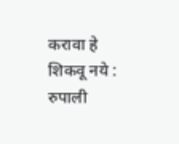करावा हे शिकवू नये : रुपाली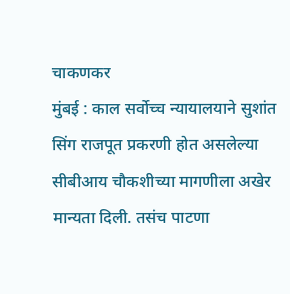चाकणकर
मुंबई : काल सर्वोच्च न्यायालयाने सुशांत सिंग राजपूत प्रकरणी होत असलेल्या सीबीआय चौकशीच्या मागणीला अखेर मान्यता दिली. तसंच पाटणा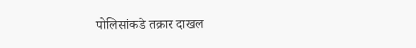पोलिसांकडे तक्रार दाखल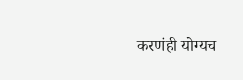करणंही योग्यच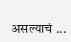असल्याचं ...